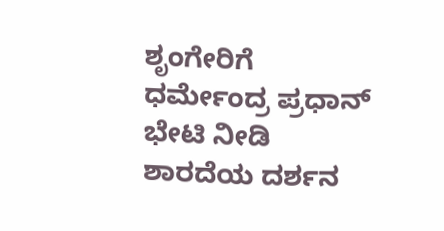ಶೃಂಗೇರಿಗೆ ಧರ್ಮೇಂದ್ರ ಪ್ರಧಾನ್ ಭೇಟಿ ನೀಡಿ ಶಾರದೆಯ ದರ್ಶನ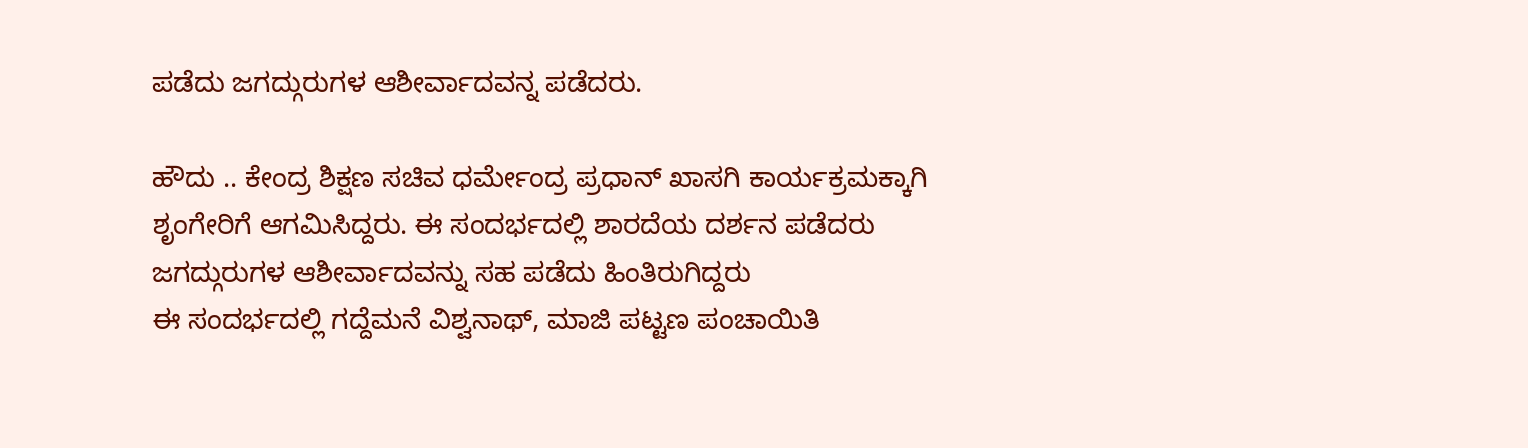ಪಡೆದು ಜಗದ್ಗುರುಗಳ ಆಶೀರ್ವಾದವನ್ನ ಪಡೆದರು.

ಹೌದು .. ಕೇಂದ್ರ ಶಿಕ್ಷಣ ಸಚಿವ ಧರ್ಮೇಂದ್ರ ಪ್ರಧಾನ್ ಖಾಸಗಿ ಕಾರ್ಯಕ್ರಮಕ್ಕಾಗಿ ಶೃಂಗೇರಿಗೆ ಆಗಮಿಸಿದ್ದರು. ಈ ಸಂದರ್ಭದಲ್ಲಿ ಶಾರದೆಯ ದರ್ಶನ ಪಡೆದರು ಜಗದ್ಗುರುಗಳ ಆಶೀರ್ವಾದವನ್ನು ಸಹ ಪಡೆದು ಹಿಂತಿರುಗಿದ್ದರು
ಈ ಸಂದರ್ಭದಲ್ಲಿ ಗದ್ದೆಮನೆ ವಿಶ್ವನಾಥ್, ಮಾಜಿ ಪಟ್ಟಣ ಪಂಚಾಯಿತಿ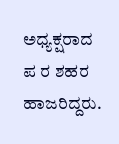ಅಧ್ಯಕ್ಷರಾದ ಪ ರ ಶಹರ ಹಾಜರಿದ್ದರು.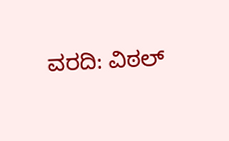ವರದಿ: ವಿಠಲ್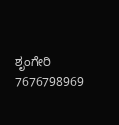ಶೃಂಗೇರಿ
7676798969